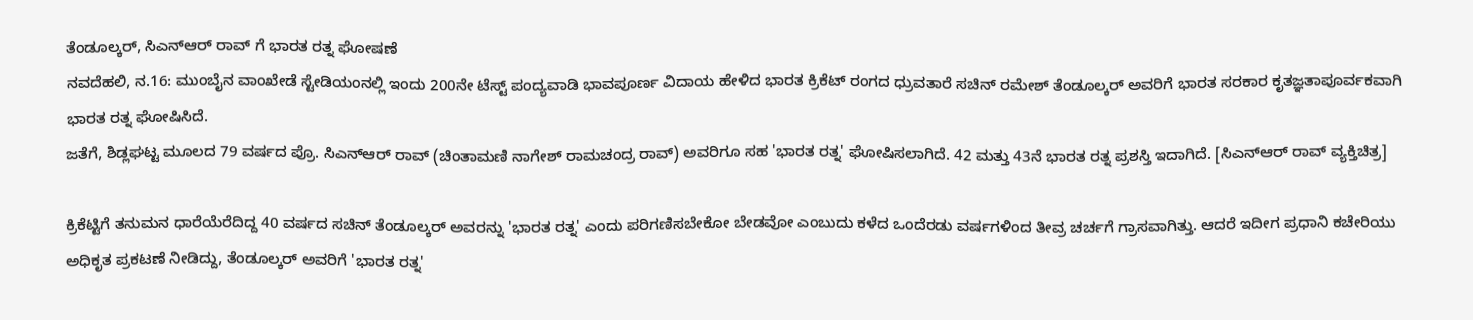ತೆಂಡೂಲ್ಕರ್, ಸಿಎನ್ಆರ್ ರಾವ್ ಗೆ ಭಾರತ ರತ್ನ ಘೋಷಣೆ
ನವದೆಹಲಿ, ನ.16: ಮುಂಬೈನ ವಾಂಖೇಡೆ ಸ್ಟೇಡಿಯಂನಲ್ಲಿ ಇಂದು 200ನೇ ಟೆಸ್ಟ್ ಪಂದ್ಯವಾಡಿ ಭಾವಪೂರ್ಣ ವಿದಾಯ ಹೇಳಿದ ಭಾರತ ಕ್ರಿಕೆಟ್ ರಂಗದ ಧ್ರುವತಾರೆ ಸಚಿನ್ ರಮೇಶ್ ತೆಂಡೂಲ್ಕರ್ ಅವರಿಗೆ ಭಾರತ ಸರಕಾರ ಕೃತಜ್ಞತಾಪೂರ್ವಕವಾಗಿ ಭಾರತ ರತ್ನ ಘೋಷಿಸಿದೆ.
ಜತೆಗೆ, ಶಿಡ್ಲಘಟ್ಟ ಮೂಲದ 79 ವರ್ಷದ ಪ್ರೊ. ಸಿಎನ್ಆರ್ ರಾವ್ (ಚಿಂತಾಮಣಿ ನಾಗೇಶ್ ರಾಮಚಂದ್ರ ರಾವ್) ಅವರಿಗೂ ಸಹ 'ಭಾರತ ರತ್ನ' ಘೋಷಿಸಲಾಗಿದೆ. 42 ಮತ್ತು 43ನೆ ಭಾರತ ರತ್ನ ಪ್ರಶಸ್ತಿ ಇದಾಗಿದೆ. [ಸಿಎನ್ಆರ್ ರಾವ್ ವ್ಯಕ್ತಿಚಿತ್ರ]

ಕ್ರಿಕೆಟ್ಟಿಗೆ ತನುಮನ ಧಾರೆಯೆರೆದಿದ್ದ 40 ವರ್ಷದ ಸಚಿನ್ ತೆಂಡೂಲ್ಕರ್ ಅವರನ್ನು 'ಭಾರತ ರತ್ನ' ಎಂದು ಪರಿಗಣಿಸಬೇಕೋ ಬೇಡವೋ ಎಂಬುದು ಕಳೆದ ಒಂದೆರಡು ವರ್ಷಗಳಿಂದ ತೀವ್ರ ಚರ್ಚಗೆ ಗ್ರಾಸವಾಗಿತ್ತು. ಆದರೆ ಇದೀಗ ಪ್ರಧಾನಿ ಕಚೇರಿಯು ಅಧಿಕೃತ ಪ್ರಕಟಣೆ ನೀಡಿದ್ದು, ತೆಂಡೂಲ್ಕರ್ ಅವರಿಗೆ 'ಭಾರತ ರತ್ನ'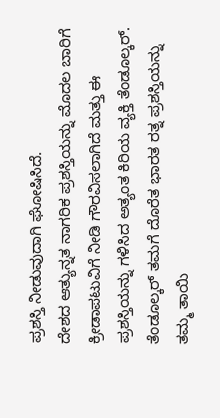ಪ್ರಶಸ್ತಿ ನೀಡುವುದಾಗಿ ಘೋಷಿಸಿದೆ.
ದೇಶದ ಆತ್ಯುನ್ನತ ನಾಗರಿಕ ಪ್ರಶಸ್ತಿಯನ್ನು ಮೊದಲ ಬಾರಿಗೆ ಕ್ರೀಡಾಪಟುವಿಗೆ ನೀಡಿ ಗೌರವಿಸಲಾಗಿದೆ ಮತ್ತು ಈ ಪ್ರಶಸ್ತಿಯನ್ನು ಗಳಿಸಿದ ಅತ್ಯಂತ ಕಿರಿಯ ವ್ಯಕ್ತಿ ತೆಂಡೂಲ್ಕರ್. ತೆಂಡೂಲ್ಕರ್ ತಮಗೆ ದೊರೆತ ಭಾರತ ರತ್ನ ಪ್ರಶಸ್ತಿಯನ್ನು ತಮ್ಮ ತಾಯಿ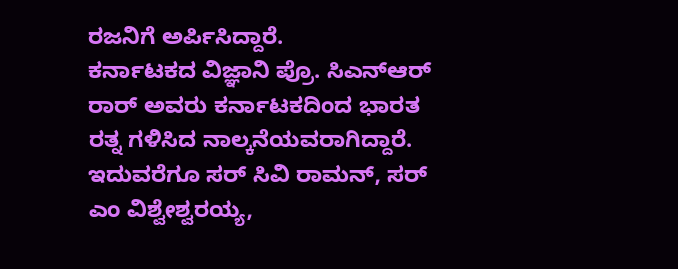ರಜನಿಗೆ ಅರ್ಪಿಸಿದ್ದಾರೆ.
ಕರ್ನಾಟಕದ ವಿಜ್ಞಾನಿ ಪ್ರೊ. ಸಿಎನ್ಆರ್ ರಾರ್ ಅವರು ಕರ್ನಾಟಕದಿಂದ ಭಾರತ ರತ್ನ ಗಳಿಸಿದ ನಾಲ್ಕನೆಯವರಾಗಿದ್ದಾರೆ. ಇದುವರೆಗೂ ಸರ್ ಸಿವಿ ರಾಮನ್, ಸರ್ ಎಂ ವಿಶ್ವೇಶ್ವರಯ್ಯ,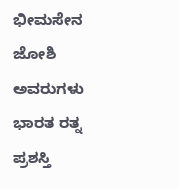ಭೀಮಸೇನ ಜೋಶಿ ಅವರುಗಳು ಭಾರತ ರತ್ನ ಪ್ರಶಸ್ತಿ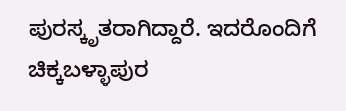ಪುರಸ್ಕೃತರಾಗಿದ್ದಾರೆ. ಇದರೊಂದಿಗೆ ಚಿಕ್ಕಬಳ್ಳಾಪುರ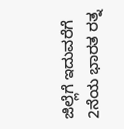ಜಿಲ್ಲೆಗೆ ಇದುವರೆಗೆ 2ನೆಯ ಭಾರತ ರತ್ನ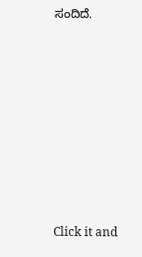ಸಂದಿದೆ.












Click it and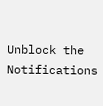Unblock the Notifications